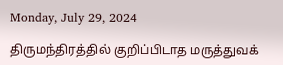Monday, July 29, 2024

திருமந்திரத்தில் குறிப்பிடாத மருத்துவக்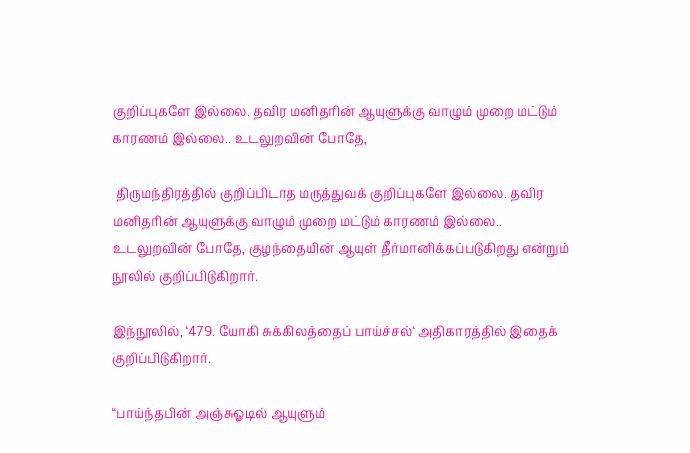குறிப்புகளே இல்லை. தவிர மனிதரின் ஆயுளுக்கு வாழும் முறை மட்டும் காரணம் இல்லை.. உடலுறவின் போதே,

 திருமந்திரத்தில் குறிப்பிடாத மருத்துவக் குறிப்புகளே இல்லை. தவிர மனிதரின் ஆயுளுக்கு வாழும் முறை மட்டும் காரணம் இல்லை.. உடலுறவின் போதே, குழந்தையின் ஆயுள் தீர்மானிக்கப்படுகிறது என்றும் நூலில் குறிப்பிடுகிறார்.

இந்நூலில், ‘479. யோகி சுக்கிலத்தைப் பாய்ச்சல்‘ அதிகாரத்தில் இதைக் குறிப்பிடுகிறார்.

“பாய்ந்தபின் அஞ்சுஓடில் ஆயுளும்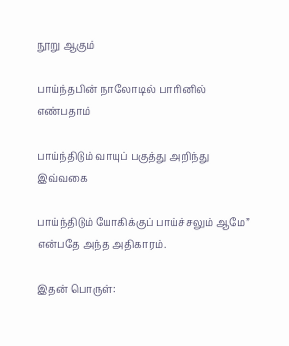நூறு ஆகும்

பாய்ந்தபின் நாலோடில் பாரினில் எண்பதாம்

பாய்ந்திடும் வாயுப் பகுத்து அறிந்து இவ்வகை

பாய்ந்திடும் யோகிக்குப் பாய்ச்சலும் ஆமே” என்பதே அந்த அதிகாரம்.

இதன் பொருள்: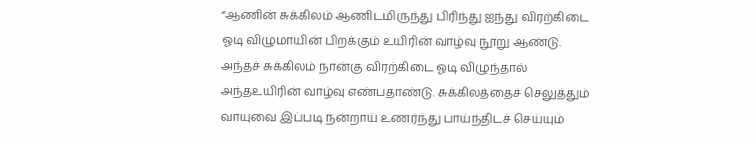“ஆணின் சுக்கிலம் ஆணிடமிருந்து பிரிந்து ஐந்து விரற்கிடை ஓடி விழுமாயின் பிறக்கும் உயிரின் வாழ்வு நூறு ஆண்டு. அந்தச் சுக்கிலம் நான்கு விரற்கிடை ஓடி விழுந்தால் அந்தஉயிரின் வாழ்வு எண்பதாண்டு. சுக்கிலத்தைச் செலுத்தும் வாயுவை இப்படி நன்றாய் உணர்ந்து பாய்ந்திடச் செய்யும்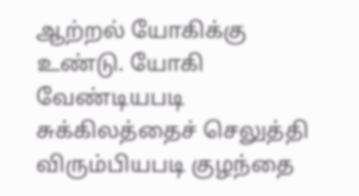ஆற்றல் யோகிக்கு உண்டு. யோகி வேண்டியபடி சுக்கிலத்தைச் செலுத்தி விரும்பியபடி குழந்தை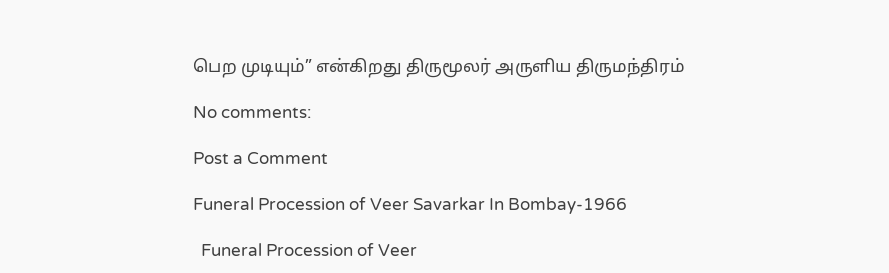பெற முடியும்” என்கிறது திருமூலர் அருளிய திருமந்திரம்

No comments:

Post a Comment

Funeral Procession of Veer Savarkar In Bombay-1966

  Funeral Procession of Veer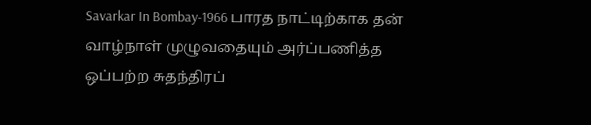Savarkar In Bombay-1966 பாரத நாட்டிற்காக தன் வாழ்நாள் முழுவதையும் அர்ப்பணித்த ஒப்பற்ற சுதந்திரப்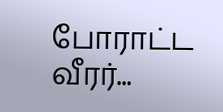போராட்ட வீரர்...